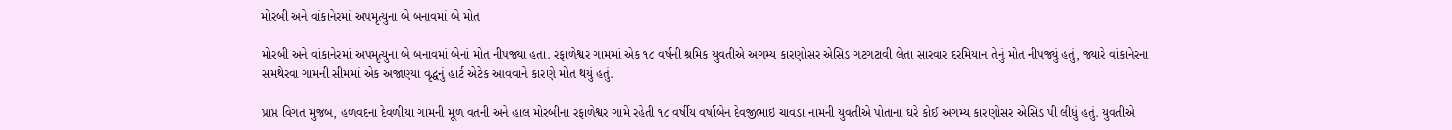મોરબી અને વાંકાનેરમાં અપમૃત્યુના બે બનાવમાં બે મોત

મોરબી અને વાંકાનેરમાં અપમૃત્યુના બે બનાવમાં બેનાં મોત નીપજ્યા હતા. રફાળેશ્વર ગામમાં એક ૧૮ વર્ષની શ્રમિક યુવતીએ અગમ્ય કારણોસર એસિડ ગટગટાવી લેતા સારવાર દરમિયાન તેનું મોત નીપજ્યું હતું, જ્યારે વાંકાનેરના સમથેરવા ગામની સીમમાં એક અજાણ્યા વૃદ્ધનું હાર્ટ એટેક આવવાને કારણે મોત થયું હતું.

પ્રાપ્ત વિગત મુજબ, હળવદના દેવળીયા ગામની મૂળ વતની અને હાલ મોરબીના રફાળેશ્વર ગામે રહેતી ૧૮ વર્ષીય વર્ષાબેન દેવજીભાઇ ચાવડા નામની યુવતીએ પોતાના ઘરે કોઈ અગમ્ય કારણોસર એસિડ પી લીધું હતું. યુવતીએ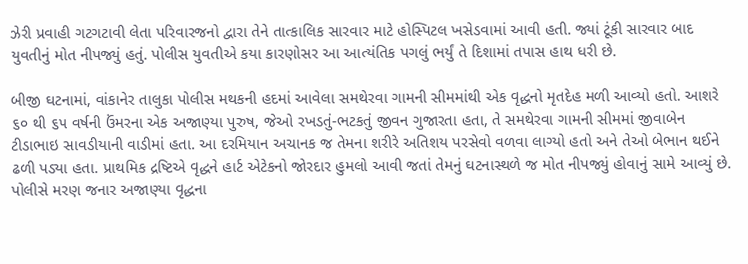ઝેરી પ્રવાહી ગટગટાવી લેતા પરિવારજનો દ્વારા તેને તાત્કાલિક સારવાર માટે હોસ્પિટલ ખસેડવામાં આવી હતી. જ્યાં ટૂંકી સારવાર બાદ યુવતીનું મોત નીપજ્યું હતું. પોલીસ યુવતીએ કયા કારણોસર આ આત્યંતિક પગલું ભર્યું તે દિશામાં તપાસ હાથ ધરી છે.

બીજી ઘટનામાં, વાંકાનેર તાલુકા પોલીસ મથકની હદમાં આવેલા સમથેરવા ગામની સીમમાંથી એક વૃદ્ધનો મૃતદેહ મળી આવ્યો હતો. આશરે ૬૦ થી ૬૫ વર્ષની ઉંમરના એક અજાણ્યા પુરુષ, જેઓ રખડતું-ભટકતું જીવન ગુજારતા હતા, તે સમથેરવા ગામની સીમમાં જીવાબેન ટીડાભાઇ સાવડીયાની વાડીમાં હતા. આ દરમિયાન અચાનક જ તેમના શરીરે અતિશય પરસેવો વળવા લાગ્યો હતો અને તેઓ બેભાન થઈને ઢળી પડ્યા હતા. પ્રાથમિક દ્રષ્ટિએ વૃદ્ધને હાર્ટ એટેકનો જોરદાર હુમલો આવી જતાં તેમનું ઘટનાસ્થળે જ મોત નીપજ્યું હોવાનું સામે આવ્યું છે. પોલીસે મરણ જનાર અજાણ્યા વૃદ્ધના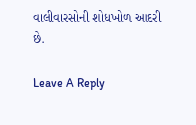વાલીવારસોની શોધખોળ આદરી છે.

Leave A Reply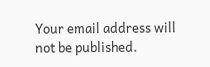Your email address will not be published.